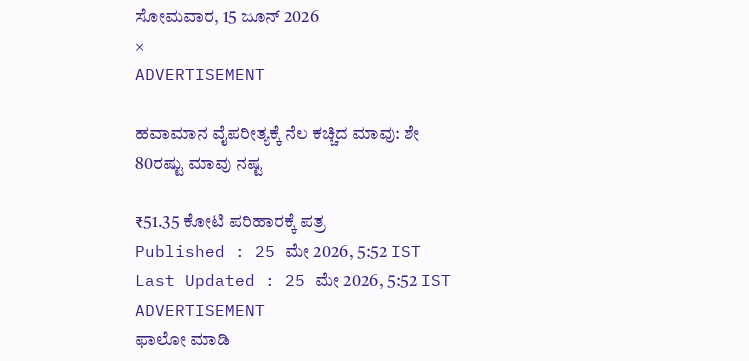ಸೋಮವಾರ, 15 ಜೂನ್ 2026
×
ADVERTISEMENT

ಹವಾಮಾನ ವೈಪರೀತ್ಯಕ್ಕೆ ನೆಲ ಕಚ್ಚಿದ ಮಾವು: ಶೇ 80ರಷ್ಟು ಮಾವು ನಷ್ಟ

₹51.35 ಕೋಟಿ ಪರಿಹಾರಕ್ಕೆ ಪತ್ರ
Published : 25 ಮೇ 2026, 5:52 IST
Last Updated : 25 ಮೇ 2026, 5:52 IST
ADVERTISEMENT
ಫಾಲೋ ಮಾಡಿ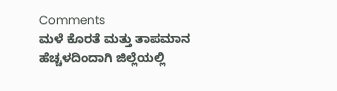Comments
ಮಳೆ ಕೊರತೆ ಮತ್ತು ತಾಪಮಾನ ಹೆಚ್ಚಳದಿಂದಾಗಿ ಜಿಲ್ಲೆಯಲ್ಲಿ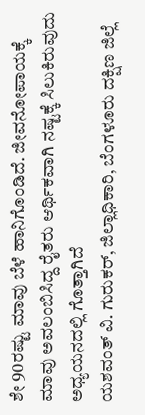ಶೇ 90ರಷ್ಟು ಮಾವು ಬೆಳೆ ಹಾನಿಗೊಂಡಿದೆ. ಜೀವನೋಪಾಯಕ್ಕೆ ಮಾವು ಅವಲಂಬಿಸಿದ್ದ ರೈತರು ಆರ್ಥಿಕವಾಗಿ ನಷ್ಟಕ್ಕೆ ಸಿಲುಕಿರುವುದು ಅಧ್ಯಯನದಲ್ಲಿ ಗೊತ್ತಾಗಿದೆ
ಯಶವಂತ್ ವಿ. ಗುರುಕರ್, ಜಿಲ್ಲಾಧಿಕಾರಿ, ಬೆಂಗಳೂರು ದಕ್ಷಿಣ ಜಿಲ್ಲೆ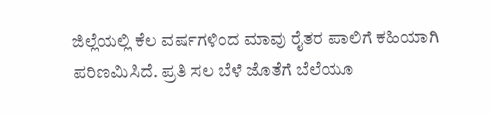ಜಿಲ್ಲೆಯಲ್ಲಿ ಕೆಲ ವರ್ಷಗಳಿಂದ ಮಾವು ರೈತರ ಪಾಲಿಗೆ ಕಹಿಯಾಗಿ ಪರಿಣಮಿಸಿದೆ. ಪ್ರತಿ ಸಲ ಬೆಳೆ ಜೊತೆಗೆ ಬೆಲೆಯೂ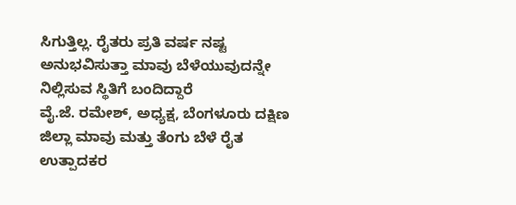ಸಿಗುತ್ತಿಲ್ಲ. ರೈತರು ಪ್ರತಿ ವರ್ಷ ನಷ್ಟ ಅನುಭವಿಸುತ್ತಾ ಮಾವು ಬೆಳೆಯುವುದನ್ನೇ ನಿಲ್ಲಿಸುವ ಸ್ಥಿತಿಗೆ ಬಂದಿದ್ದಾರೆ
ವೈ.ಜೆ. ರಮೇಶ್, ಅಧ್ಯಕ್ಷ, ಬೆಂಗಳೂರು ದಕ್ಷಿಣ ಜಿಲ್ಲಾ ಮಾವು ಮತ್ತು ತೆಂಗು ಬೆಳೆ ರೈತ ಉತ್ಪಾದಕರ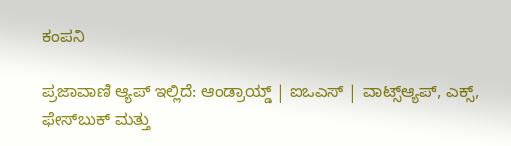ಕಂಪನಿ

ಪ್ರಜಾವಾಣಿ ಆ್ಯಪ್ ಇಲ್ಲಿದೆ: ಆಂಡ್ರಾಯ್ಡ್ | ಐಒಎಸ್ | ವಾಟ್ಸ್ಆ್ಯಪ್, ಎಕ್ಸ್, ಫೇಸ್‌ಬುಕ್ ಮತ್ತು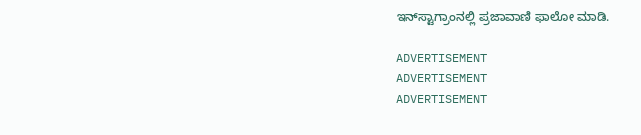ಇನ್‌ಸ್ಟಾಗ್ರಾಂನಲ್ಲಿ ಪ್ರಜಾವಾಣಿ ಫಾಲೋ ಮಾಡಿ.

ADVERTISEMENT
ADVERTISEMENT
ADVERTISEMENT